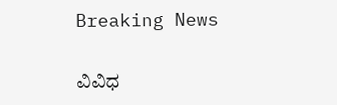Breaking News

ವಿವಿಧ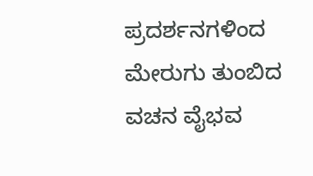ಪ್ರದರ್ಶನಗಳಿಂದ ಮೇರುಗು ತುಂಬಿದ ವಚನ ವೈಭವ‌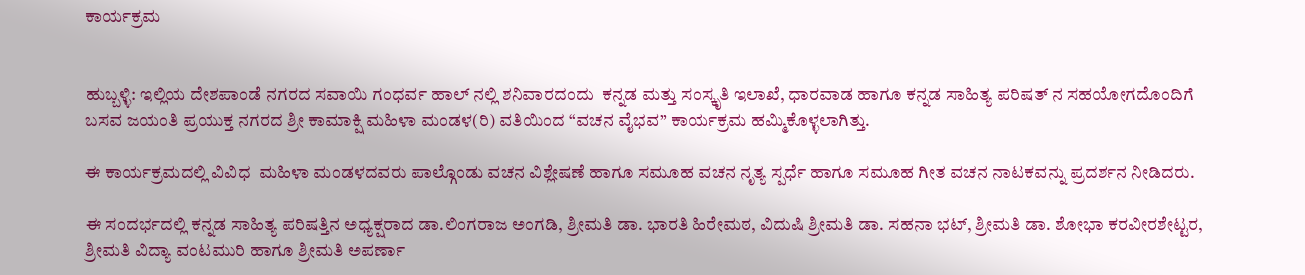ಕಾರ್ಯಕ್ರಮ


ಹುಬ್ಬಳ್ಳಿ: ಇಲ್ಲಿಯ ದೇಶಪಾಂಡೆ ನಗರದ ಸವಾಯಿ ಗಂಧರ್ವ ಹಾಲ್ ನಲ್ಲಿ ಶನಿವಾರದಂದು  ಕನ್ನಡ ಮತ್ತು ಸಂಸ್ಕೃತಿ ಇಲಾಖೆ, ಧಾರವಾಡ ಹಾಗೂ ಕನ್ನಡ ಸಾಹಿತ್ಯ ಪರಿಷತ್ ನ ಸಹಯೋಗದೊಂದಿಗೆ ಬಸವ ಜಯಂತಿ ಪ್ರಯುಕ್ತ ನಗರದ ಶ್ರೀ ಕಾಮಾಕ್ಷಿ ಮಹಿಳಾ ಮಂಡಳ(ರಿ) ವತಿಯಿಂದ “ವಚನ ವೈಭವ” ಕಾರ್ಯಕ್ರಮ ಹಮ್ಮಿಕೊಳ್ಳಲಾಗಿತ್ತು.

ಈ ಕಾರ್ಯಕ್ರಮದಲ್ಲಿ ವಿವಿಧ  ಮಹಿಳಾ ಮಂಡಳದವರು ಪಾಲ್ಗೊಂಡು ವಚನ ವಿಶ್ಲೇಷಣೆ ಹಾಗೂ ಸಮೂಹ ವಚನ ನೃತ್ಯ ಸ್ಪರ್ಧೆ ಹಾಗೂ ಸಮೂಹ ಗೀತ ವಚನ ನಾಟಕವನ್ನು ಪ್ರದರ್ಶನ ನೀಡಿದರು.

ಈ ಸಂದರ್ಭದಲ್ಲಿ ಕನ್ನಡ ಸಾಹಿತ್ಯ ಪರಿಷತ್ತಿನ ಅಧ್ಯಕ್ಷರಾದ ಡಾ.ಲಿಂಗರಾಜ ಅಂಗಡಿ, ಶ್ರೀಮತಿ ಡಾ. ಭಾರತಿ ಹಿರೇಮಠ, ವಿದುಷಿ ಶ್ರೀಮತಿ ಡಾ. ಸಹನಾ ಭಟ್, ಶ್ರೀಮತಿ ಡಾ. ಶೋಭಾ ಕರವೀರಶೇಟ್ಟರ, ಶ್ರೀಮತಿ ವಿದ್ಯಾ ವಂಟಮುರಿ ಹಾಗೂ ಶ್ರೀಮತಿ ಅಪರ್ಣಾ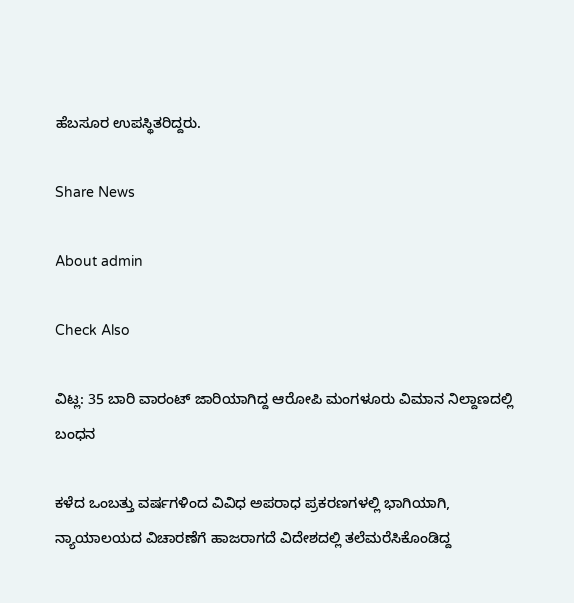ಹೆಬಸೂರ ಉಪಸ್ಥಿತರಿದ್ದರು.

Share News

About admin

Check Also

ವಿಟ್ಲ: 35 ಬಾರಿ ವಾರಂಟ್ ಜಾರಿಯಾಗಿದ್ದ ಆರೋಪಿ ಮಂಗಳೂರು ವಿಮಾನ ನಿಲ್ದಾಣದಲ್ಲಿ ಬಂಧನ

ಕಳೆದ ಒಂಬತ್ತು ವರ್ಷಗಳಿಂದ ವಿವಿಧ ಅಪರಾಧ ಪ್ರಕರಣಗಳಲ್ಲಿ ಭಾಗಿಯಾಗಿ, ನ್ಯಾಯಾಲಯದ ವಿಚಾರಣೆಗೆ ಹಾಜರಾಗದೆ ವಿದೇಶದಲ್ಲಿ ತಲೆಮರೆಸಿಕೊಂಡಿದ್ದ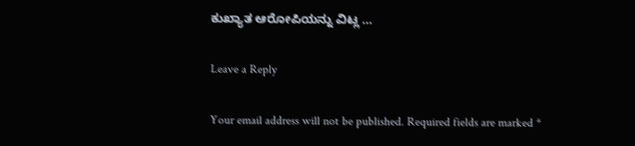ಕುಖ್ಯಾತ ಆರೋಪಿಯನ್ನು ವಿಟ್ಲ …

Leave a Reply

Your email address will not be published. Required fields are marked *